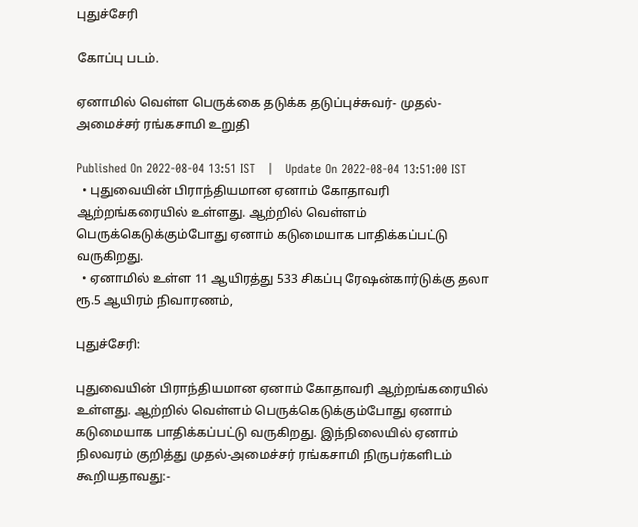புதுச்சேரி

கோப்பு படம்.

ஏனாமில் வெள்ள பெருக்கை தடுக்க தடுப்புச்சுவர்- முதல்-அமைச்சர் ரங்கசாமி உறுதி

Published On 2022-08-04 13:51 IST   |   Update On 2022-08-04 13:51:00 IST
  • புதுவையின் பிராந்தியமான ஏனாம் கோதாவரி ஆற்றங்கரையில் உள்ளது. ஆற்றில் வெள்ளம் பெருக்கெடுக்கும்போது ஏனாம் கடுமையாக பாதிக்கப்பட்டு வருகிறது.
  • ஏனாமில் உள்ள 11 ஆயிரத்து 533 சிகப்பு ரேஷன்கார்டுக்கு தலா ரூ.5 ஆயிரம் நிவாரணம்,

புதுச்சேரி:

புதுவையின் பிராந்தியமான ஏனாம் கோதாவரி ஆற்றங்கரையில் உள்ளது. ஆற்றில் வெள்ளம் பெருக்கெடுக்கும்போது ஏனாம் கடுமையாக பாதிக்கப்பட்டு வருகிறது. இந்நிலையில் ஏனாம் நிலவரம் குறித்து முதல்-அமைச்சர் ரங்கசாமி நிருபர்களிடம் கூறியதாவது:-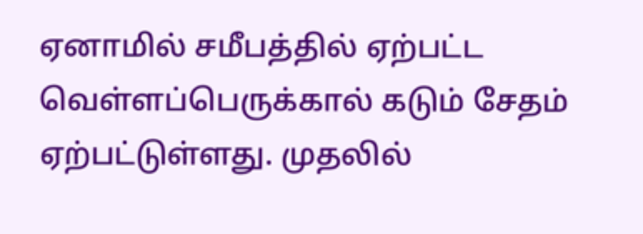ஏனாமில் சமீபத்தில் ஏற்பட்ட வெள்ளப்பெருக்கால் கடும் சேதம் ஏற்பட்டுள்ளது. முதலில்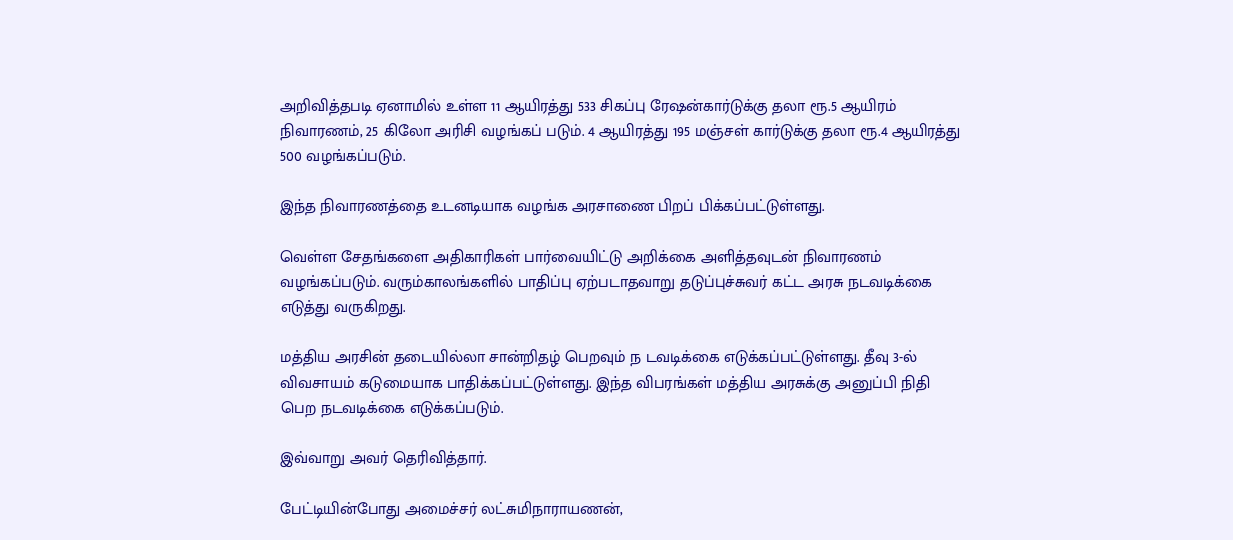அறிவித்தபடி ஏனாமில் உள்ள 11 ஆயிரத்து 533 சிகப்பு ரேஷன்கார்டுக்கு தலா ரூ.5 ஆயிரம் நிவாரணம், 25 கிலோ அரிசி வழங்கப் படும். 4 ஆயிரத்து 195 மஞ்சள் கார்டுக்கு தலா ரூ.4 ஆயிரத்து 500 வழங்கப்படும்.

இந்த நிவாரணத்தை உடனடியாக வழங்க அரசாணை பிறப் பிக்கப்பட்டுள்ளது.

வெள்ள சேதங்களை அதிகாரிகள் பார்வையிட்டு அறிக்கை அளித்தவுடன் நிவாரணம் வழங்கப்படும். வரும்காலங்களில் பாதிப்பு ஏற்படாதவாறு தடுப்புச்சுவர் கட்ட அரசு நடவடிக்கை எடுத்து வருகிறது.

மத்திய அரசின் தடையில்லா சான்றிதழ் பெறவும் ந டவடிக்கை எடுக்கப்பட்டுள்ளது. தீவு 3-ல் விவசாயம் கடுமையாக பாதிக்கப்பட்டுள்ளது. இந்த விபரங்கள் மத்திய அரசுக்கு அனுப்பி நிதி பெற நடவடிக்கை எடுக்கப்படும்.

இவ்வாறு அவர் தெரிவித்தார்.

பேட்டியின்போது அமைச்சர் லட்சுமிநாராயணன்,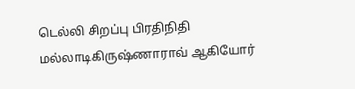டெல்லி சிறப்பு பிரதிநிதி மல்லாடிகிருஷ்ணாராவ் ஆகியோர்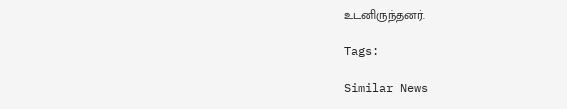உடனிருந்தனர்.

Tags:

Similar News